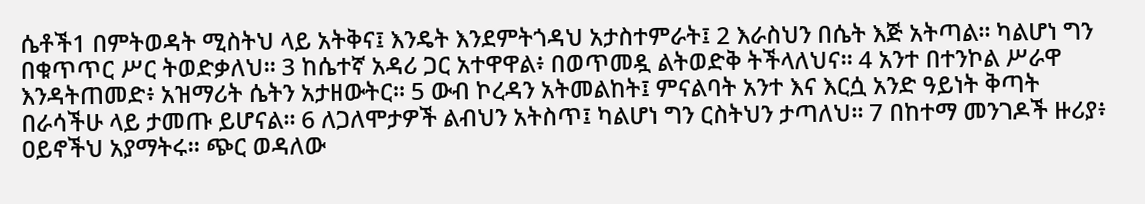ሴቶች1 በምትወዳት ሚስትህ ላይ አትቅና፤ እንዴት እንደምትጎዳህ አታስተምራት፤ 2 እራስህን በሴት እጅ አትጣል። ካልሆነ ግን በቁጥጥር ሥር ትወድቃለህ። 3 ከሴተኛ አዳሪ ጋር አተዋዋል፥ በወጥመዷ ልትወድቅ ትችላለህና። 4 አንተ በተንኮል ሥራዋ እንዳትጠመድ፥ አዝማሪት ሴትን አታዘውትር። 5 ውብ ኮረዳን አትመልከት፤ ምናልባት አንተ እና እርሷ አንድ ዓይነት ቅጣት በራሳችሁ ላይ ታመጡ ይሆናል። 6 ለጋለሞታዎች ልብህን አትስጥ፤ ካልሆነ ግን ርስትህን ታጣለህ። 7 በከተማ መንገዶች ዙሪያ፥ ዐይኖችህ አያማትሩ። ጭር ወዳለው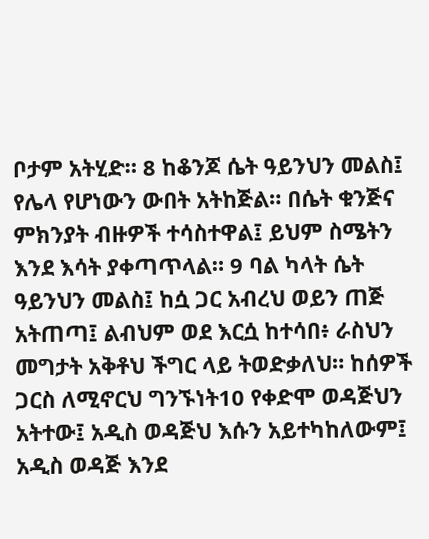ቦታም አትሂድ። 8 ከቆንጆ ሴት ዓይንህን መልስ፤ የሌላ የሆነውን ውበት አትከጅል። በሴት ቁንጅና ምክንያት ብዙዎች ተሳስተዋል፤ ይህም ስሜትን እንደ እሳት ያቀጣጥላል። 9 ባል ካላት ሴት ዓይንህን መልስ፤ ከሷ ጋር አብረህ ወይን ጠጅ አትጠጣ፤ ልብህም ወደ እርሷ ከተሳበ፥ ራስህን መግታት አቅቶህ ችግር ላይ ትወድቃለህ። ከሰዎች ጋርስ ለሚኖርህ ግንኙነት10 የቀድሞ ወዳጅህን አትተው፤ አዲስ ወዳጅህ እሱን አይተካከለውም፤ አዲስ ወዳጅ እንደ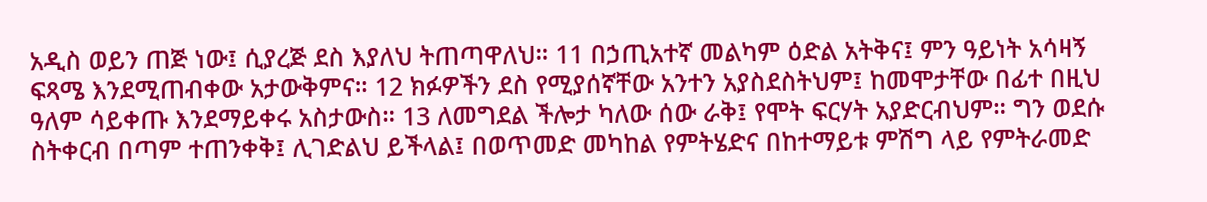አዲስ ወይን ጠጅ ነው፤ ሲያረጅ ደስ እያለህ ትጠጣዋለህ። 11 በኃጢአተኛ መልካም ዕድል አትቅና፤ ምን ዓይነት አሳዛኝ ፍጻሜ እንደሚጠብቀው አታውቅምና። 12 ክፉዎችን ደስ የሚያሰኛቸው አንተን አያስደስትህም፤ ከመሞታቸው በፊተ በዚህ ዓለም ሳይቀጡ እንደማይቀሩ አስታውስ። 13 ለመግደል ችሎታ ካለው ሰው ራቅ፤ የሞት ፍርሃት አያድርብህም። ግን ወደሱ ስትቀርብ በጣም ተጠንቀቅ፤ ሊገድልህ ይችላል፤ በወጥመድ መካከል የምትሄድና በከተማይቱ ምሽግ ላይ የምትራመድ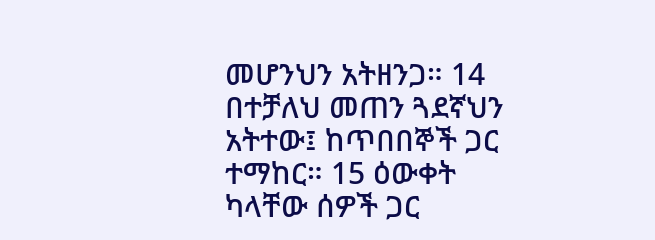መሆንህን አትዘንጋ። 14 በተቻለህ መጠን ጓደኛህን አትተው፤ ከጥበበኞች ጋር ተማከር። 15 ዕውቀት ካላቸው ሰዎች ጋር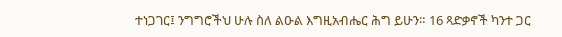ተነጋገር፤ ንግግሮችህ ሁሉ ስለ ልዑል እግዚአብሔር ሕግ ይሁን። 16 ጻድቃኖች ካንተ ጋር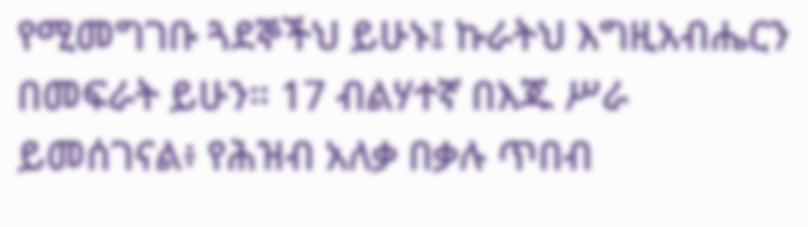የሚመግገቡ ጓደኞችህ ይሁኑ፤ ኩራትህ እግዚአብሔርን በመፍራት ይሁን። 17 ብልሃተኛ በእጁ ሥራ ይመሰገናል፥ የሕዝብ አለቃ በቃሉ ጥበብ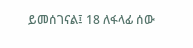ይመሰገናል፤ 18 ለፋላፊ ሰው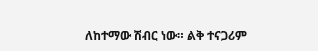ለከተማው ሽብር ነው። ልቅ ተናጋሪም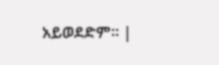አይወደድም። |